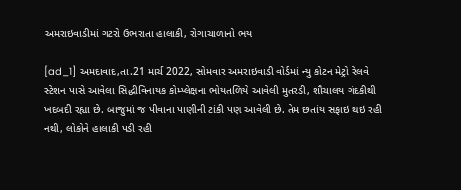અમરાઇવાડીમાં ગટરો ઉભરાતા હાલાકી, રોગાચાળાનો ભય

[ad_1] અમદાવાદ,તા.21 માર્ચ 2022, સોમવાર અમરાઇવાડી વોર્ડમાં ન્યુ કોટન મેટ્રો રેલવે સ્ટેશન પાસે આવેલા સિદ્ધીવિનાયક કોમ્પ્લેક્ષના ભોયતળિયે આવેલી મુતરડી, શૌચાલય ગંદકીથી ખદબદી રહ્યા છે. બાજુમાં જ પીવાના પાણીની ટાંકી પણ આવેલી છે. તેમ છતાંય સફાઇ થઇ રહી નથી, લોકોને હાલાકી પડી રહી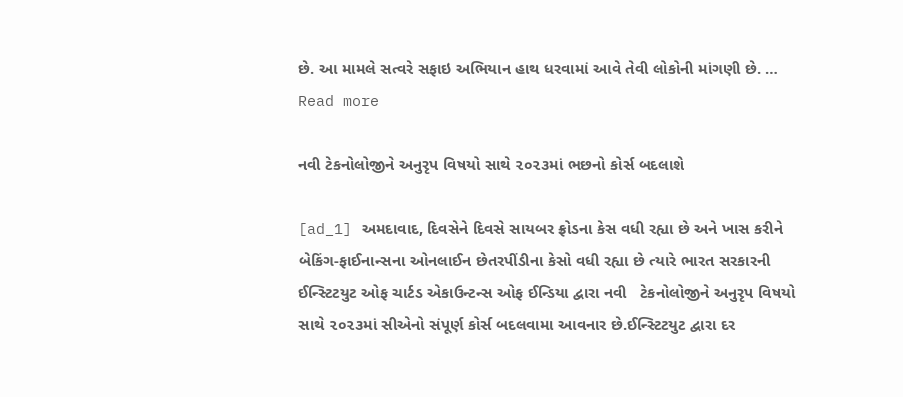છે. આ મામલે સત્વરે સફાઇ અભિયાન હાથ ધરવામાં આવે તેવી લોકોની માંગણી છે. … Read more

નવી ટેકનોલોજીને અનુરૃપ વિષયો સાથે ૨૦૨૩માં ભછનો કોર્સ બદલાશે

[ad_1] અમદાવાદ, દિવસેને દિવસે સાયબર ફ્રોડના કેસ વધી રહ્યા છે અને ખાસ કરીને બેકિંગ-ફાઈનાન્સના ઓનલાઈન છેતરપીંડીના કેસો વધી રહ્યા છે ત્યારે ભારત સરકારની ઈન્સ્ટિટયુટ ઓફ ચાર્ટડ એકાઉન્ટન્સ ઓફ ઈન્ડિયા દ્વારા નવી   ટેકનોલોજીને અનુરૃપ વિષયો સાથે ૨૦૨૩માં સીએનો સંપૂર્ણ કોર્સ બદલવામા આવનાર છે.ઈન્સ્ટિટયુટ દ્વારા દર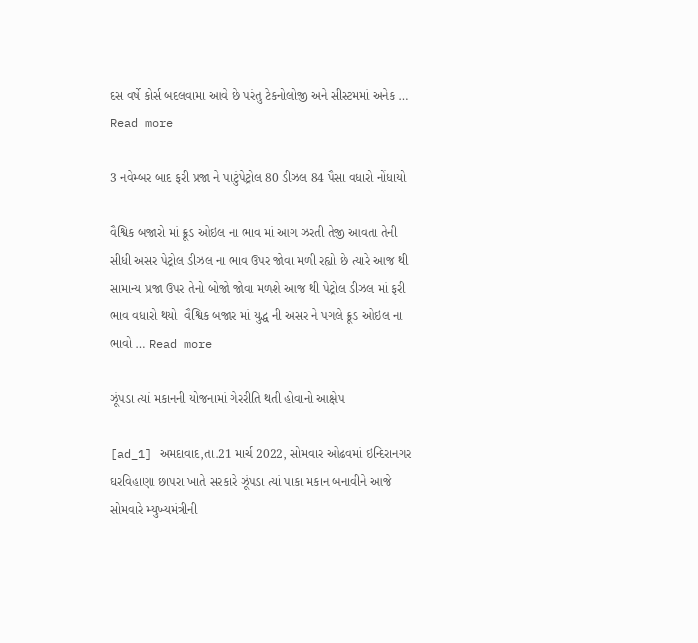દસ વર્ષે કોર્સ બદલવામા આવે છે પરંતુ ટેકનોલોજી અને સીસ્ટમમાં અનેક … Read more

3 નવેમ્બર બાદ ફરી પ્રજા ને પાટુંપેટ્રોલ 80 ડીઝલ 84 પૈસા વધારો નોંધાયો

વૈશ્વિક બજારો માં ક્રૂડ ઓઇલ ના ભાવ માં આગ ઝરતી તેજી આવતા તેની સીધી અસર પેટ્રોલ ડીઝલ ના ભાવ ઉપર જોવા મળી રહ્યો છે ત્યારે આજ થી સામાન્ય પ્રજા ઉપર તેનો બોજો જોવા મળશે આજ થી પેટ્રોલ ડીઝલ માં ફરી ભાવ વધારો થયો  વૈશ્વિક બજાર માં યુદ્ધ ની અસર ને પગલે ક્રૂડ ઓઇલ ના ભાવો … Read more

ઝૂંપડા ત્યાં મકાનની યોજનામાં ગેરરીતિ થતી હોવાનો આક્ષેપ

[ad_1] અમદાવાદ,તા.21 માર્ચ 2022, સોમવાર ઓઢવમાં ઇન્દિરાનગર ઘરવિહાણા છાપરા ખાતે સરકારે ઝૂંપડા ત્યાં પાકા મકાન બનાવીને આજે સોમવારે મ્યુખ્યમંત્રીની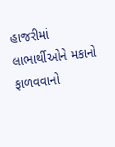હાજરીમાં લાભાર્થીઓને મકાનો ફાળવવાનો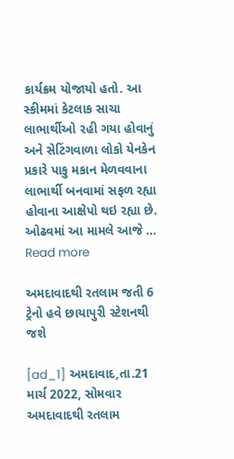કાર્યક્રમ યોજાયો હતો. આ સ્કીમમાં કેટલાક સાચા લાભાર્થીઓ રહી ગયા હોવાનું અને સેટિંગવાળા લોકો યેનકેન પ્રકારે પાકુ મકાન મેળવવાના લાભાર્થી બનવામાં સફળ રહ્યા હોવાના આક્ષેપો થઇ રહ્યા છે.  ઓઢવમાં આ મામલે આજે … Read more

અમદાવાદથી રતલામ જતી 6 ટ્રેનો હવે છાયાપુરી સ્ટેશનથી જશે

[ad_1] અમદાવાદ,તા.21 માર્ચ 2022, સોમવાર અમદાવાદથી રતલામ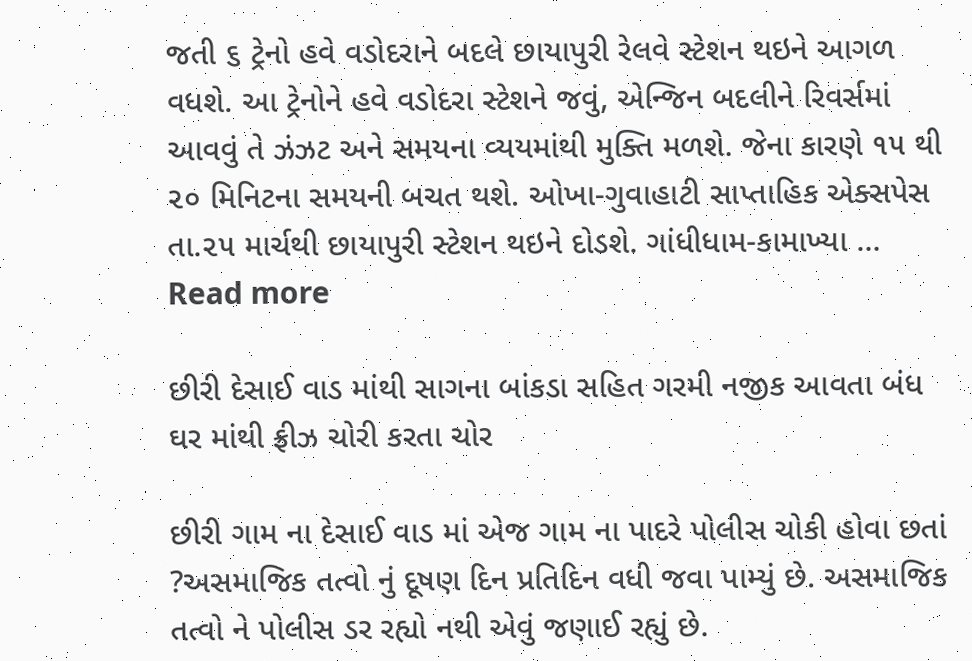જતી ૬ ટ્રેનો હવે વડોદરાને બદલે છાયાપુરી રેલવે સ્ટેશન થઇને આગળ વધશે. આ ટ્રેનોને હવે વડોદરા સ્ટેશને જવું, એન્જિન બદલીને રિવર્સમાં આવવું તે ઝંઝટ અને સમયના વ્યયમાંથી મુક્તિ મળશે. જેના કારણે ૧૫ થી ૨૦ મિનિટના સમયની બચત થશે. ઓખા-ગુવાહાટી સાપ્તાહિક એક્સપેસ તા.૨૫ માર્ચથી છાયાપુરી સ્ટેશન થઇને દોડશે. ગાંધીધામ-કામાખ્યા … Read more

છીરી દેસાઈ વાડ માંથી સાગના બાંકડા સહિત ગરમી નજીક આવતા બંધ ઘર માંથી ફ્રીઝ ચોરી કરતા ચોર

છીરી ગામ ના દેસાઈ વાડ માં એજ ગામ ના પાદરે પોલીસ ચોકી હોવા છતાં ?અસમાજિક તત્વો નું દૂષણ દિન પ્રતિદિન વધી જવા પામ્યું છે. અસમાજિક તત્વો ને પોલીસ ડર રહ્યો નથી એવું જણાઈ રહ્યું છે.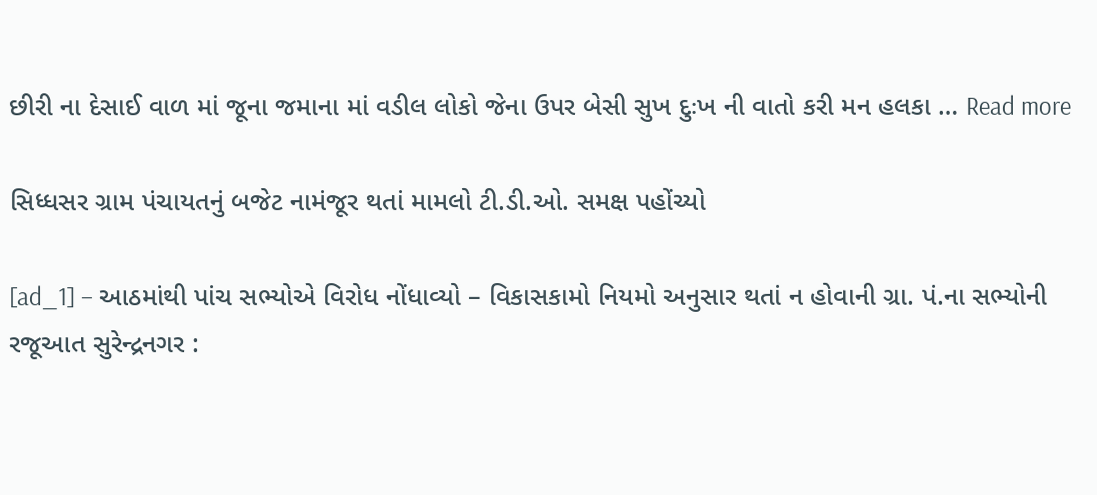છીરી ના દેસાઈ વાળ માં જૂના જમાના માં વડીલ લોકો જેના ઉપર બેસી સુખ દુઃખ ની વાતો કરી મન હલકા … Read more

સિધ્ધસર ગ્રામ પંચાયતનું બજેટ નામંજૂર થતાં મામલો ટી.ડી.ઓ. સમક્ષ પહોંચ્યો

[ad_1] – આઠમાંથી પાંચ સભ્યોએ વિરોધ નોંધાવ્યો – વિકાસકામો નિયમો અનુસાર થતાં ન હોવાની ગ્રા. પં.ના સભ્યોની રજૂઆત સુરેન્દ્રનગર :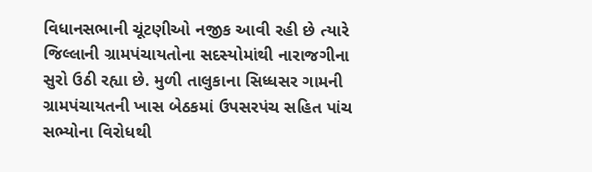વિધાનસભાની ચૂંટણીઓ નજીક આવી રહી છે ત્યારે જિલ્લાની ગ્રામપંચાયતોના સદસ્યોમાંથી નારાજગીના સુરો ઉઠી રહ્યા છે. મુળી તાલુકાના સિધ્ધસર ગામની ગ્રામપંચાયતની ખાસ બેઠકમાં ઉપસરપંચ સહિત પાંચ સભ્યોના વિરોધથી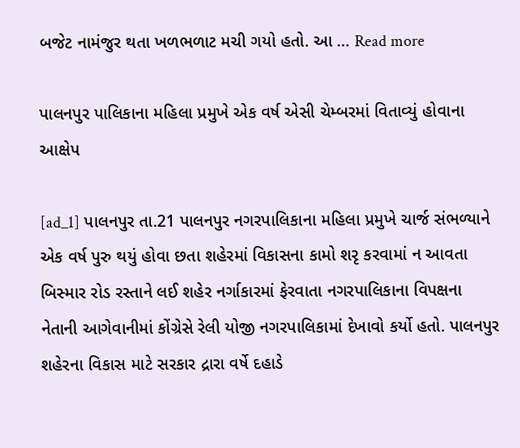બજેટ નામંજુર થતા ખળભળાટ મચી ગયો હતો. આ … Read more

પાલનપુર પાલિકાના મહિલા પ્રમુખે એક વર્ષ એસી ચેમ્બરમાં વિતાવ્યું હોવાના આક્ષેપ

[ad_1] પાલનપુર તા.21 પાલનપુર નગરપાલિકાના મહિલા પ્રમુખે ચાર્જ સંભળ્યાને એક વર્ષ પુરુ થયું હોવા છતા શહેરમાં વિકાસના કામો શરૃ કરવામાં ન આવતા બિસ્માર રોડ રસ્તાને લઈ શહેર નર્ગાકારમાં ફેરવાતા નગરપાલિકાના વિપક્ષના નેતાની આગેવાનીમાં કોંગ્રેસે રેલી યોજી નગરપાલિકામાં દેખાવો કર્યો હતો. પાલનપુર શહેરના વિકાસ માટે સરકાર દ્રારા વર્ષે દહાડે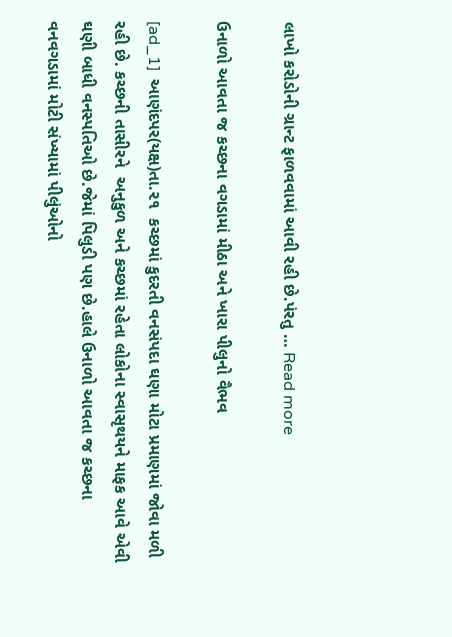લાખો કરોડોની ગ્રાન્ટ ફાળવવામાં આવી રહી છે.પંરતુ … Read more

ઉનાળો આવતા જ કચ્છના વગડામાં મીઠા અને ખારા પીલુનો વૈભવ

[ad_1]  આણંદપર(યક્ષ)તા.૨૧  કચ્છમાં કુદરતી વનસંપદા ઘણા મોટા પ્રમાણમાં જોવા મળી રહી છે. કચ્છની તાસીરને  અનુકુળ અને કચ્છમાં રહેતા લોકોના સ્વાસૃથયને માફક આવે એવી ઘણી બાધી વનસ્પતિઓ છે.જેમાં પિલુડી પણ છે.હાલે ઉનાળો આવતા જ કચ્છના વનવગડામાં મોટી સંખ્યામાં પીલુંઓનો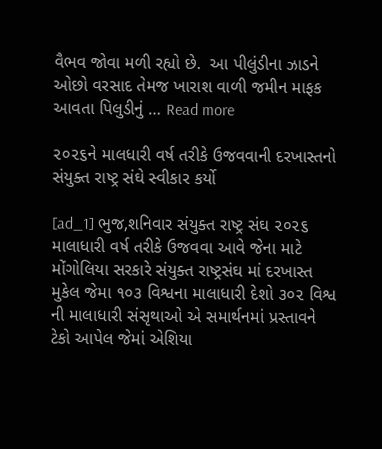વૈભવ જોવા મળી રહ્યો છે.  આ પીલુંડીના ઝાડને ઓછો વરસાદ તેમજ ખારાશ વાળી જમીન માફક આવતા પિલુડીનું … Read more

૨૦૨૬ને માલધારી વર્ષ તરીકે ઉજવવાની દરખાસ્તનો સંયુક્ત રાષ્ટ્ર સંઘે સ્વીકાર કર્યો

[ad_1] ભુજ,શનિવાર સંયુક્ત રાષ્ટ્ર સંઘ ૨૦૨૬ માલાધારી વર્ષ તરીકે ઉજવવા આવે જેના માટે મોંગોલિયા સરકારે સંયુક્ત રાષ્ટ્રસંઘ માં દરખાસ્ત મુકેલ જેમા ૧૦૩ વિશ્વના માલાધારી દેશો ૩૦૨ વિશ્વ ની માલાધારી સંસૃથાઓ એ સમાર્થનમાં પ્રસ્તાવને ટેકો આપેલ જેમાં એશિયા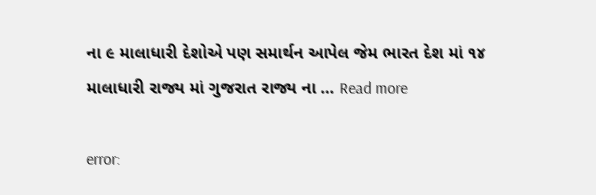ના ૯ માલાધારી દેશોએ પણ સમાર્થન આપેલ જેમ ભારત દેશ માં ૧૪ માલાધારી રાજ્ય માં ગુજરાત રાજ્ય ના … Read more

error: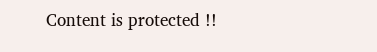Content is protected !!